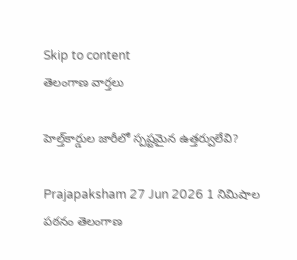Skip to content
తెలంగాణ వార్తలు

హెల్త్‌కార్డుల జారీలో స్పష్టమైన ఉత్తర్వులేవి?

Prajapaksham 27 Jun 2026 1 నిమిషాల పఠనం తెలంగాణ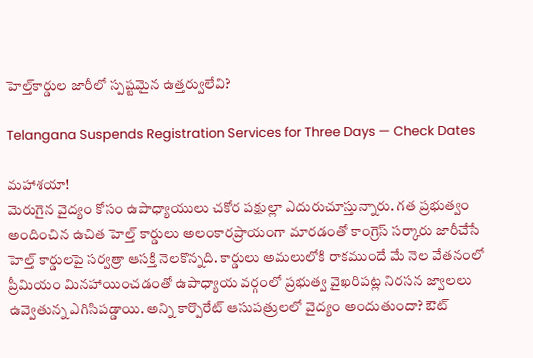హెల్త్‌కార్డుల జారీలో స్పష్టమైన ఉత్తర్వులేవి?

Telangana Suspends Registration Services for Three Days — Check Dates

మహాశయా!
మెరుగైన వైద్యం కోసం ఉపాధ్యాయులు చకోర పక్షుల్లా ఎదురుచూస్తున్నారు. గత ప్రభుత్వం అందించిన ఉచిత హెల్త్‌ కార్డులు అలంకారప్రాయంగా మారడంతో కాంగ్రెస్‌ సర్కారు జారీచేసే హెల్త్‌ కార్డులపై సర్వత్రా ఆసక్తి నెలకొన్నది. కార్డులు అమలులోకి రాకముందే మే నెల వేతనంలో ప్రీమియం మినహాయించడంతో ఉపాధ్యాయ వర్గంలో ప్రభుత్వ వైఖరిపట్ల నిరసన జ్వాలలు ఉవ్వెతున్న ఎగిసిపడ్డాయి. అన్ని కార్పొరేట్‌ ఆసుపత్రులలో వైద్యం అందుతుందా? ఔట్‌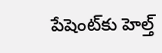పేషెంట్‌కు హెల్త్‌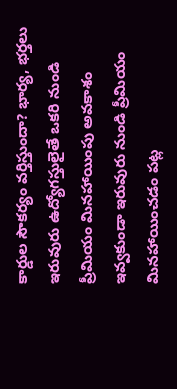కార్డుల సౌకర్యం వర్తిస్తుందా? భార్య, భర్తలు ఇరువురు ఉద్యోగస్తులైతే ఒకరి నుండి ప్రీమియం మినహాయింపు అవకాశం ఇవ్వకుండా ఇరువురు నుండి ప్రీమియం మినహాయించడం పట్ల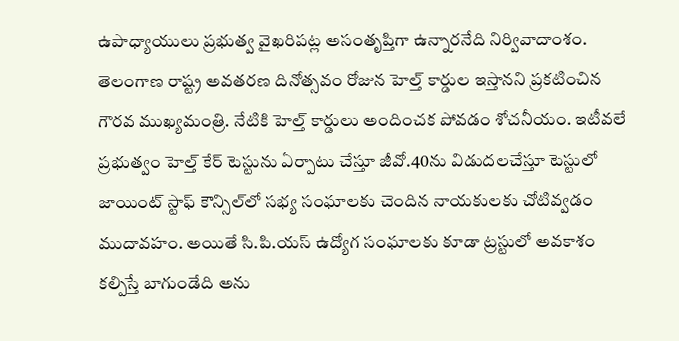ఉపాధ్యాయులు ప్రభుత్వ వైఖరిపట్ల అసంతృప్తిగా ఉన్నారనేది నిర్వివాదాంశం. తెలంగాణ రాష్ట్ర అవతరణ దినోత్సవం రోజున హెల్త్‌ కార్డుల ఇస్తానని ప్రకటించిన గౌరవ ముఖ్యమంత్రి. నేటికి హెల్త్‌ కార్డులు అందించక పోవడం శోచనీయం. ఇటీవలే ప్రభుత్వం హెల్త్‌ కేర్‌ టెస్టును ఏర్పాటు చేస్తూ జీవో.40ను విడుదలచేస్తూ టెస్టులో జాయింట్‌ స్టాఫ్‌ కౌన్సిల్‌లో సభ్య సంఘాలకు చెందిన నాయకులకు చోటివ్వడం ముదావహం. అయితే సి.పి.యస్‌ ఉద్యోగ సంఘాలకు కూడా ట్రస్టులో అవకాశం కల్పిస్తే బాగుండేది అను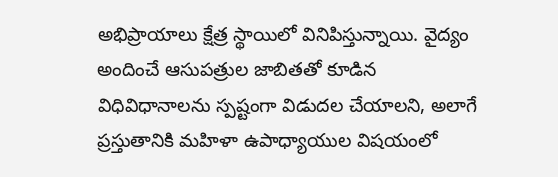అభిప్రాయాలు క్షేత్ర స్థాయిలో వినిపిస్తున్నాయి. వైద్యం అందించే ఆసుపత్రుల జాబితతో కూడిన విధివిధానాలను స్పష్టంగా విడుదల చేయాలని, అలాగే ప్రస్తుతానికి మహిళా ఉపాధ్యాయుల విషయంలో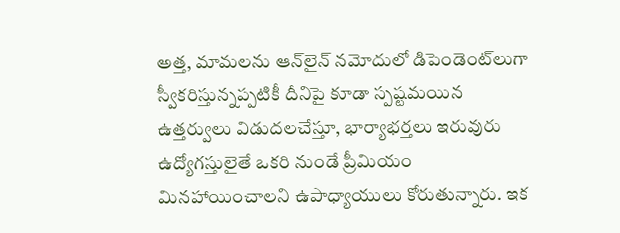అత్త, మామలను ఆన్‌లైన్‌ నమోదులో డిపెండెంట్‌లుగా స్వీకరిస్తున్నప్పటికీ దీనిపై కూడా స్పష్టమయిన ఉత్తర్వులు విడుదలచేస్తూ, భార్యాభర్తలు ఇరువురు ఉద్యోగస్తులైతే ఒకరి నుండే ప్రీమియం మినహాయించాలని ఉపాధ్యాయులు కోరుతున్నారు. ఇక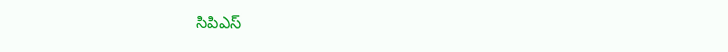సిపిఎస్‌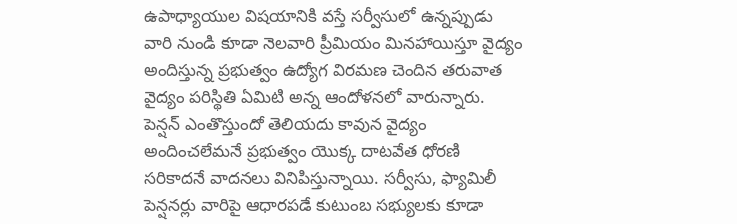ఉపాధ్యాయుల విషయానికి వస్తే సర్వీసులో ఉన్నప్పుడు వారి నుండి కూడా నెలవారి ప్రీమియం మినహాయిస్తూ వైద్యం అందిస్తున్న ప్రభుత్వం ఉద్యోగ విరమణ చెందిన తరువాత వైద్యం పరిస్థితి ఏమిటి అన్న ఆందోళనలో వారున్నారు. పెన్షన్‌ ఎంతొస్తుందో తెలియదు కావున వైద్యం అందించలేమనే ప్రభుత్వం యొక్క దాటవేత ధోరణి సరికాదనే వాదనలు వినిపిస్తున్నాయి. సర్వీసు, ఫ్యామిలీ పెన్షనర్లు వారిపై ఆధారపడే కుటుంబ సభ్యులకు కూడా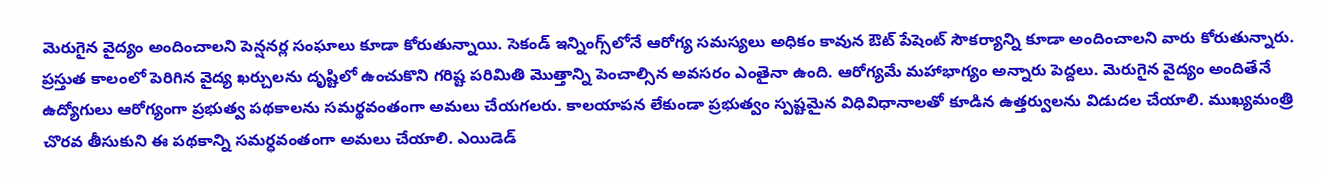మెరుగైన వైద్యం అందించాలని పెన్షనర్ల సంఘాలు కూడా కోరుతున్నాయి. సెకండ్‌ ఇన్నింగ్స్‌లోనే ఆరోగ్య సమస్యలు అధికం కావున ఔట్‌ పేషెంట్‌ సౌకర్యాన్ని కూడా అందించాలని వారు కోరుతున్నారు. ప్రస్తుత కాలంలో పెరిగిన వైద్య ఖర్చులను దృష్టిలో ఉంచుకొని గరిష్ట పరిమితి మొత్తాన్ని పెంచాల్సిన అవసరం ఎంతైనా ఉంది. ఆరోగ్యమే మహాభాగ్యం అన్నారు పెద్దలు. మెరుగైన వైద్యం అందితేనే ఉద్యోగులు ఆరోగ్యంగా ప్రభుత్వ పథకాలను సమర్థవంతంగా అమలు చేయగలరు. కాలయాపన లేకుండా ప్రభుత్వం స్పష్టమైన విధివిధానాలతో కూడిన ఉత్తర్వులను విడుదల చేయాలి. ముఖ్యమంత్రి చొరవ తీసుకుని ఈ పథకాన్ని సమర్ధవంతంగా అమలు చేయాలి. ఎయిడెడ్‌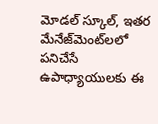మోడల్‌ స్కూల్‌, ఇతర మేనేజ్‌మెంట్‌లలో పనిచేసే ఉపాధ్యాయులకు ఈ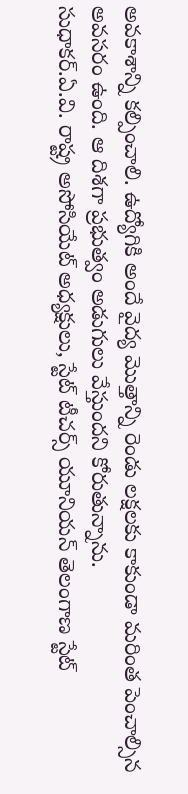అవకాశాన్ని కల్పించాలి. ఉద్యోగికి అందే వైద్య మొత్తాన్ని రెండు లక్షలకు కాకుండా మరింత పెంచాల్సిన అవసరం ఉంది. ఆ దిశగా ప్రభుత్వం అడుగులు వేస్తుందని కోరుతున్నాను.
సుధాకర్‌.ఏ.వి. రాష్ట్ర అసోసియేట్‌ అధ్యక్షులు, స్టేట్‌ టీచర్స్‌ యూనియన్‌ తెలంగాణ స్టేట్‌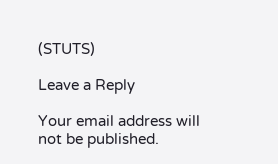(STUTS)

Leave a Reply

Your email address will not be published.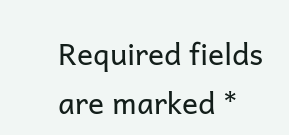Required fields are marked *